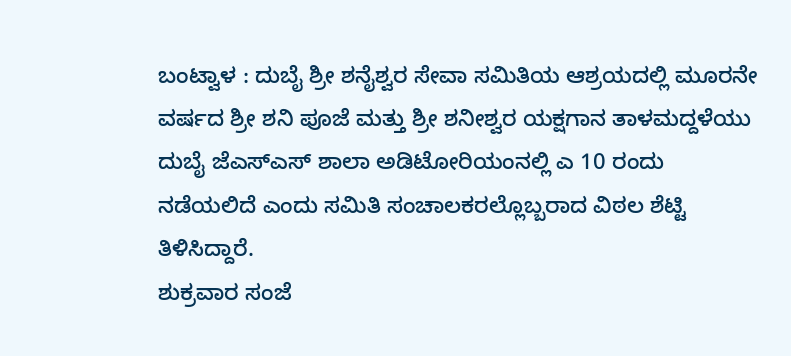ಬಂಟ್ವಾಳ : ದುಬೈ ಶ್ರೀ ಶನೈಶ್ವರ ಸೇವಾ ಸಮಿತಿಯ ಆಶ್ರಯದಲ್ಲಿ ಮೂರನೇ ವರ್ಷದ ಶ್ರೀ ಶನಿ ಪೂಜೆ ಮತ್ತು ಶ್ರೀ ಶನೀಶ್ವರ ಯಕ್ಷಗಾನ ತಾಳಮದ್ದಳೆಯು ದುಬೈ ಜೆಎಸ್ಎಸ್ ಶಾಲಾ ಅಡಿಟೋರಿಯಂನಲ್ಲಿ ಎ 10 ರಂದು ನಡೆಯಲಿದೆ ಎಂದು ಸಮಿತಿ ಸಂಚಾಲಕರಲ್ಲೊಬ್ಬರಾದ ವಿಠಲ ಶೆಟ್ಟಿ ತಿಳಿಸಿದ್ದಾರೆ.
ಶುಕ್ರವಾರ ಸಂಜೆ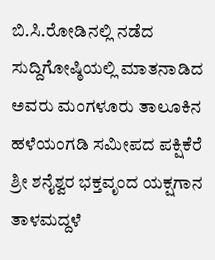ಬಿ.ಸಿ.ರೋಡಿನಲ್ಲಿ ನಡೆದ ಸುದ್ದಿಗೋಷ್ಠಿಯಲ್ಲಿ ಮಾತನಾಡಿದ ಅವರು ಮಂಗಳೂರು ತಾಲೂಕಿನ ಹಳೆಯಂಗಡಿ ಸಮೀಪದ ಪಕ್ಷಿಕೆರೆ ಶ್ರೀ ಶನೈಶ್ವರ ಭಕ್ತವೃಂದ ಯಕ್ಷಗಾನ ತಾಳಮದ್ದಳೆ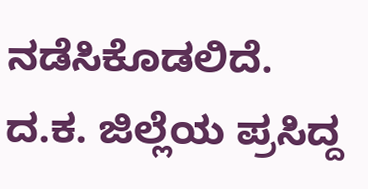ನಡೆಸಿಕೊಡಲಿದೆ. ದ.ಕ. ಜಿಲ್ಲೆಯ ಪ್ರಸಿದ್ದ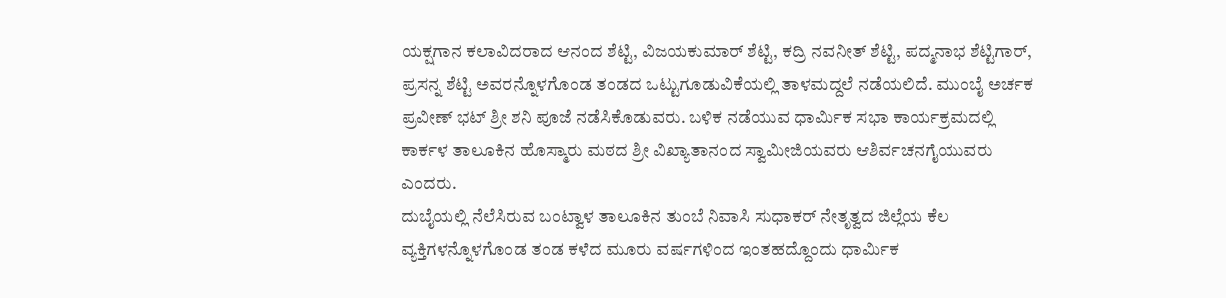ಯಕ್ಷಗಾನ ಕಲಾವಿದರಾದ ಆನಂದ ಶೆಟ್ಟಿ, ವಿಜಯಕುಮಾರ್ ಶೆಟ್ಟಿ, ಕದ್ರಿ ನವನೀತ್ ಶೆಟ್ಟಿ, ಪದ್ಮನಾಭ ಶೆಟ್ಟಿಗಾರ್, ಪ್ರಸನ್ನ ಶೆಟ್ಟಿ ಅವರನ್ನೊಳಗೊಂಡ ತಂಡದ ಒಟ್ಟುಗೂಡುವಿಕೆಯಲ್ಲಿ ತಾಳಮದ್ದಲೆ ನಡೆಯಲಿದೆ. ಮುಂಬೈ ಅರ್ಚಕ ಪ್ರವೀಣ್ ಭಟ್ ಶ್ರೀ ಶನಿ ಪೂಜೆ ನಡೆಸಿಕೊಡುವರು. ಬಳಿಕ ನಡೆಯುವ ಧಾರ್ಮಿಕ ಸಭಾ ಕಾರ್ಯಕ್ರಮದಲ್ಲಿ ಕಾರ್ಕಳ ತಾಲೂಕಿನ ಹೊಸ್ಮಾರು ಮಠದ ಶ್ರೀ ವಿಖ್ಯಾತಾನಂದ ಸ್ವಾಮೀಜಿಯವರು ಆಶಿರ್ವಚನಗೈಯುವರು ಎಂದರು.
ದುಬೈಯಲ್ಲಿ ನೆಲೆಸಿರುವ ಬಂಟ್ವಾಳ ತಾಲೂಕಿನ ತುಂಬೆ ನಿವಾಸಿ ಸುಧಾಕರ್ ನೇತೃತ್ವದ ಜಿಲ್ಲೆಯ ಕೆಲ ವ್ಯಕ್ತಿಗಳನ್ನೊಳಗೊಂಡ ತಂಡ ಕಳೆದ ಮೂರು ವರ್ಷಗಳಿಂದ ಇಂತಹದ್ದೊಂದು ಧಾರ್ಮಿಕ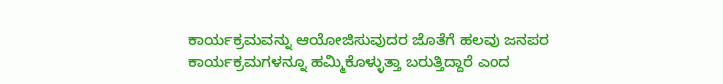ಕಾರ್ಯಕ್ರಮವನ್ನು ಆಯೋಜಿಸುವುದರ ಜೊತೆಗೆ ಹಲವು ಜನಪರ ಕಾರ್ಯಕ್ರಮಗಳನ್ನೂ ಹಮ್ಮಿಕೊಳ್ಳುತ್ತಾ ಬರುತ್ತಿದ್ದಾರೆ ಎಂದ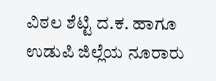ವಿಠಲ ಶೆಟ್ಟಿ ದ.ಕ. ಹಾಗೂ ಉಡುಪಿ ಜಿಲ್ಲೆಯ ನೂರಾರು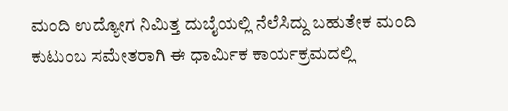ಮಂದಿ ಉದ್ಯೋಗ ನಿಮಿತ್ತ ದುಬೈಯಲ್ಲಿ ನೆಲೆಸಿದ್ದು ಬಹುತೇಕ ಮಂದಿ ಕುಟುಂಬ ಸಮೇತರಾಗಿ ಈ ಧಾರ್ಮಿಕ ಕಾರ್ಯಕ್ರಮದಲ್ಲಿ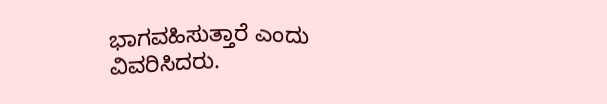ಭಾಗವಹಿಸುತ್ತಾರೆ ಎಂದು ವಿವರಿಸಿದರು.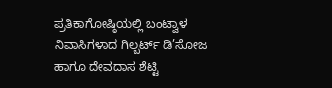ಪ್ರತಿಕಾಗೋಷ್ಠಿಯಲ್ಲಿ ಬಂಟ್ವಾಳ ನಿವಾಸಿಗಳಾದ ಗಿಲ್ಬರ್ಟ್ ಡಿ’ಸೋಜ ಹಾಗೂ ದೇವದಾಸ ಶೆಟ್ಟಿ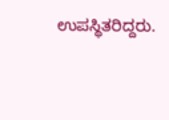ಉಪಸ್ಥಿತರಿದ್ದರು.